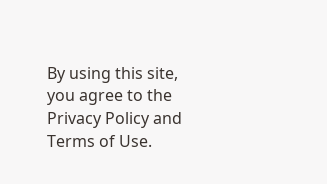By using this site, you agree to the Privacy Policy and Terms of Use.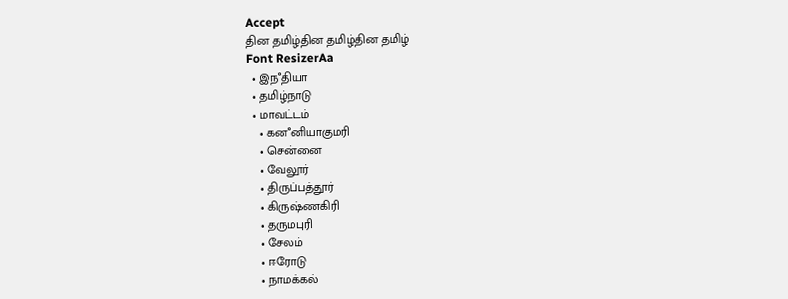Accept
தின தமிழ்தின தமிழ்தின தமிழ்
Font ResizerAa
  • இநஂதியா
  • தமிழ்நாடு
  • மாவட்டம்
    • கனஂனியாகுமரி
    • சென்னை
    • வேலூர்
    • திருப்பத்தூர்
    • கிருஷ்ணகிரி
    • தருமபுரி
    • சேலம்
    • ஈரோடு
    • நாமக்கல்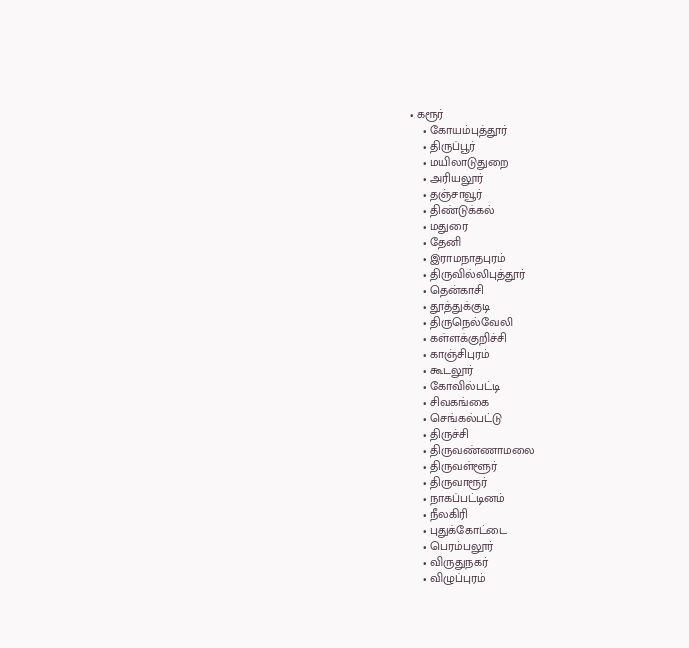• கரூர்
    • கோயம்புத்தூர்
    • திருப்பூர்
    • மயிலாடுதுறை
    • அரியலூர்
    • தஞ்சாவூர்
    • திண்டுக்கல்
    • மதுரை
    • தேனி
    • இராமநாதபுரம்
    • திருவில்லிபுத்தூர்
    • தென்காசி
    • தூத்துக்குடி
    • திருநெல்வேலி
    • கள்ளக்குறிச்சி
    • காஞ்சிபுரம்
    • கூடலூர்
    • கோவில்பட்டி
    • சிவகங்கை
    • செங்கல்பட்டு
    • திருச்சி
    • திருவண்ணாமலை
    • திருவள்ளூர்
    • திருவாரூர்
    • நாகப்பட்டினம்
    • நீலகிரி
    • புதுக்கோட்டை
    • பெரம்பலூர்
    • விருதுநகர்
    • விழுப்புரம்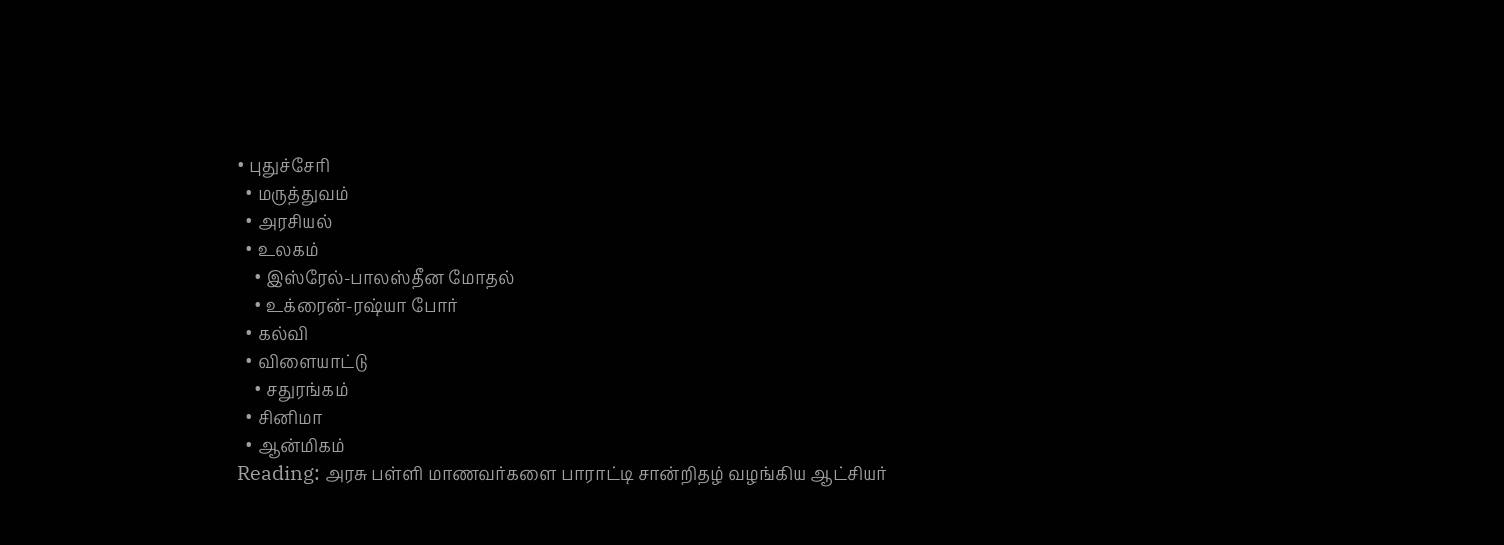• புதுச்சேரி
  • மருத்துவம்
  • அரசியல்
  • உலகம்
    • இஸ்ரேல்-பாலஸ்தீன மோதல்
    • உக்ரைன்-ரஷ்யா போர்
  • கல்வி
  • விளையாட்டு
    • சதுரங்கம்
  • சினிமா
  • ஆன்மிகம்
Reading: அரசு பள்ளி மாணவர்களை பாராட்டி சான்றிதழ் வழங்கிய ஆட்சியர்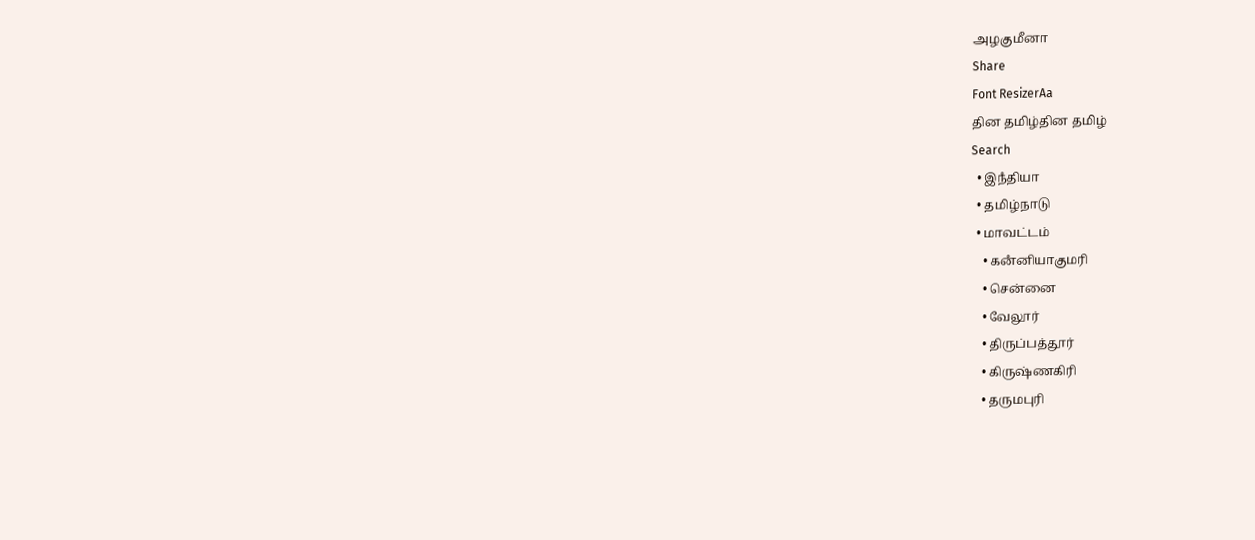அழகுமீனா
Share
Font ResizerAa
தின தமிழ்தின தமிழ்
Search
  • இநஂதியா
  • தமிழ்நாடு
  • மாவட்டம்
    • கனஂனியாகுமரி
    • சென்னை
    • வேலூர்
    • திருப்பத்தூர்
    • கிருஷ்ணகிரி
    • தருமபுரி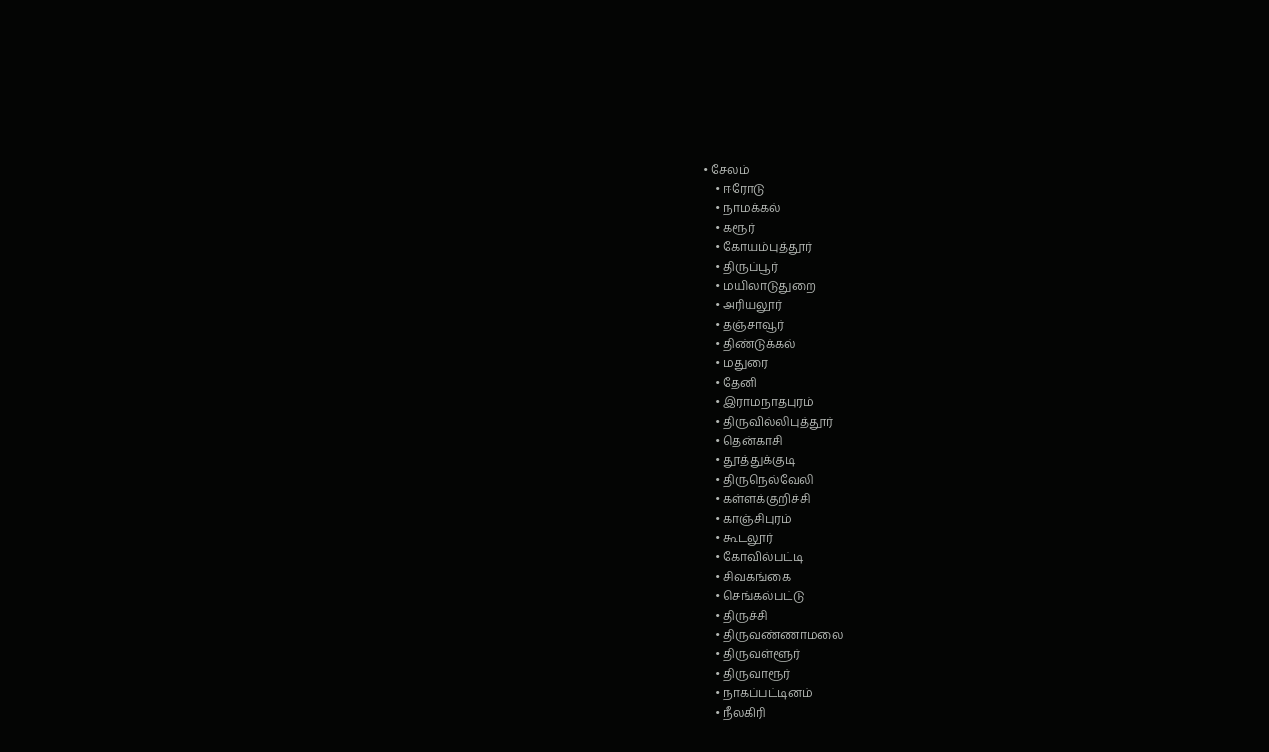• சேலம்
    • ஈரோடு
    • நாமக்கல்
    • கரூர்
    • கோயம்புத்தூர்
    • திருப்பூர்
    • மயிலாடுதுறை
    • அரியலூர்
    • தஞ்சாவூர்
    • திண்டுக்கல்
    • மதுரை
    • தேனி
    • இராமநாதபுரம்
    • திருவில்லிபுத்தூர்
    • தென்காசி
    • தூத்துக்குடி
    • திருநெல்வேலி
    • கள்ளக்குறிச்சி
    • காஞ்சிபுரம்
    • கூடலூர்
    • கோவில்பட்டி
    • சிவகங்கை
    • செங்கல்பட்டு
    • திருச்சி
    • திருவண்ணாமலை
    • திருவள்ளூர்
    • திருவாரூர்
    • நாகப்பட்டினம்
    • நீலகிரி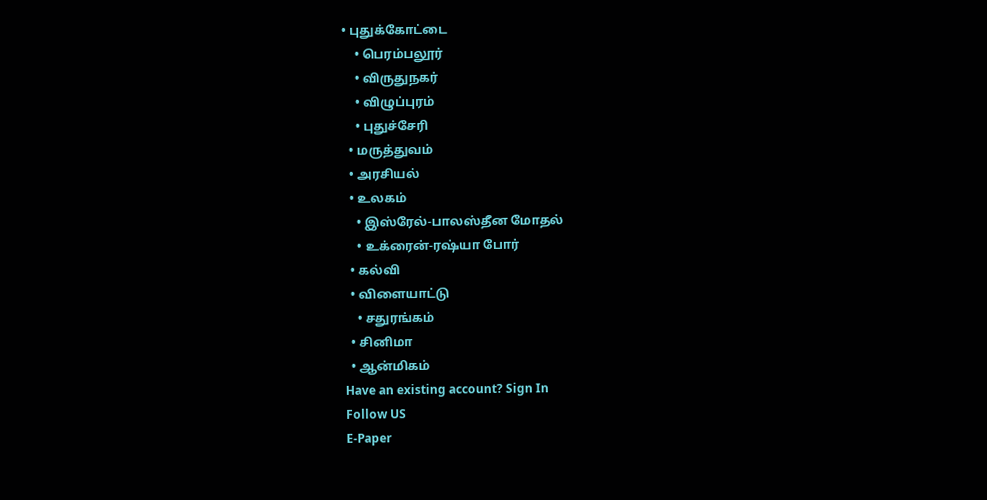• புதுக்கோட்டை
    • பெரம்பலூர்
    • விருதுநகர்
    • விழுப்புரம்
    • புதுச்சேரி
  • மருத்துவம்
  • அரசியல்
  • உலகம்
    • இஸ்ரேல்-பாலஸ்தீன மோதல்
    • உக்ரைன்-ரஷ்யா போர்
  • கல்வி
  • விளையாட்டு
    • சதுரங்கம்
  • சினிமா
  • ஆன்மிகம்
Have an existing account? Sign In
Follow US
E-Paper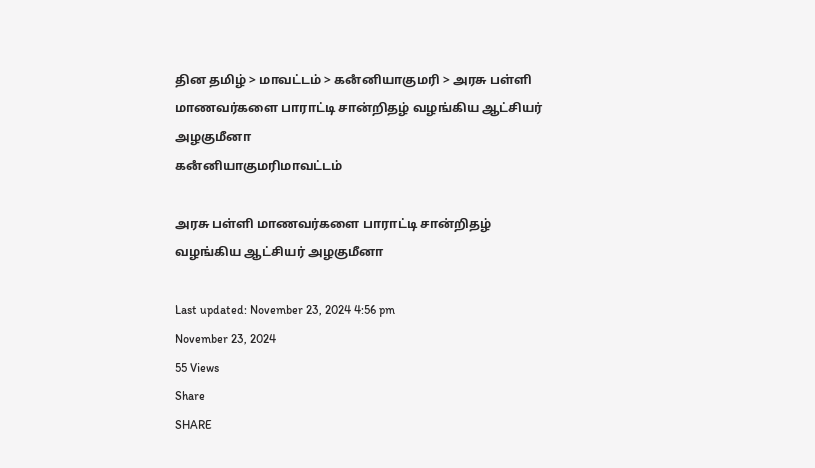தின தமிழ் > மாவட்டம் > கனஂனியாகுமரி > அரசு பள்ளி மாணவர்களை பாராட்டி சான்றிதழ் வழங்கிய ஆட்சியர் அழகுமீனா
கனஂனியாகுமரிமாவட்டம்

அரசு பள்ளி மாணவர்களை பாராட்டி சான்றிதழ் வழங்கிய ஆட்சியர் அழகுமீனா

Last updated: November 23, 2024 4:56 pm
November 23, 2024
55 Views
Share
SHARE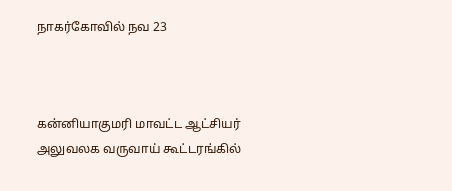நாகர்கோவில் நவ 23



கன்னியாகுமரி மாவட்ட ஆட்சியர் அலுவலக வருவாய் கூட்டரங்கில்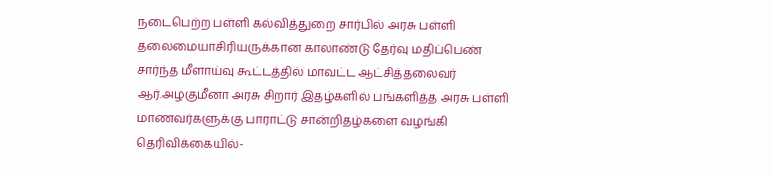நடைபெற்ற பள்ளி கல்வித்துறை சார்பில் அரசு பள்ளி தலைமையாசிரியருக்கான காலாண்டு தேர்வு மதிப்பெண் சார்ந்த மீளாய்வு கூட்டத்தில் மாவட்ட ஆட்சித்தலைவர் ஆர்.அழகுமீனா அரசு சிறார் இதழ்களில் பங்களித்த அரசு பள்ளி மாணவர்களுக்கு பாராட்டு சான்றிதழ்களை வழங்கி தெரிவிக்கையில்-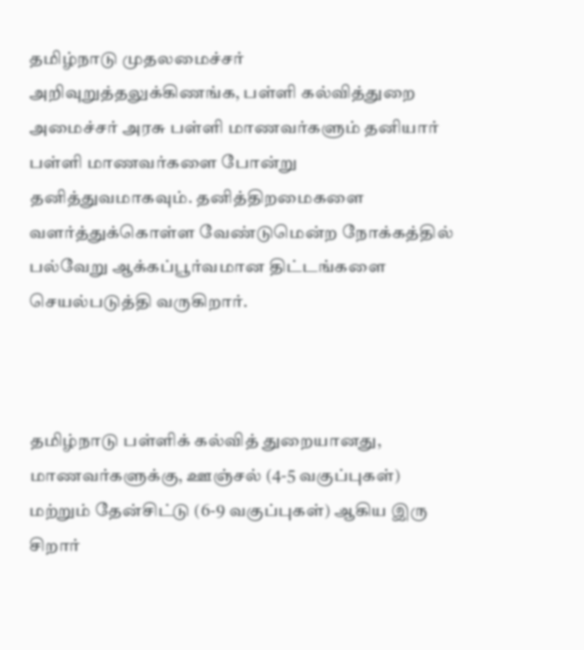தமிழ்நாடு முதலமைச்சர் அறிவுறுத்தலுக்கிணங்க, பள்ளி கல்வித்துறை அமைச்சர் அரசு பள்ளி மாணவர்களும் தனியார் பள்ளி மாணவர்களை போன்று தனித்துவமாகவும். தனித்திறமைகளை வளர்த்துக்கொள்ள வேண்டுமென்ற நோக்கத்தில் பல்வேறு ஆக்கப்பூர்வமான திட்டங்களை செயல்படுத்தி வருகிறார்.



தமிழ்நாடு பள்ளிக் கல்வித் துறையானது, மாணவர்களுக்கு, ஊஞ்சல் (4-5 வகுப்புகள்) மற்றும் தேன்சிட்டு (6-9 வகுப்புகள்) ஆகிய இரு சிறார்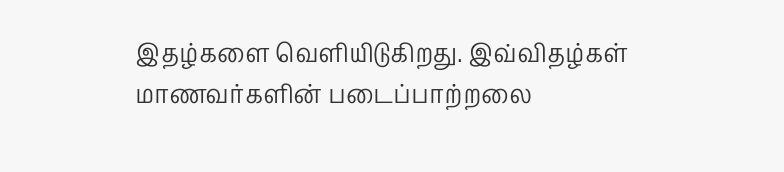இதழ்களை வெளியிடுகிறது. இவ்விதழ்கள் மாணவர்களின் படைப்பாற்றலை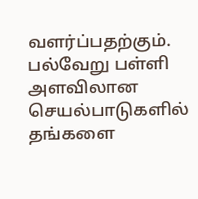வளர்ப்பதற்கும். பல்வேறு பள்ளி அளவிலான செயல்பாடுகளில் தங்களை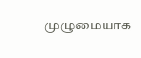முழுமையாக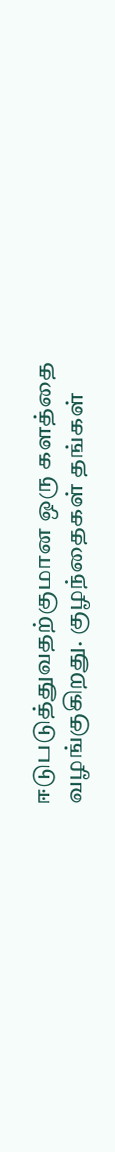ஈடுபடுத்துவதற்குமான ஒரு களத்தை வழங்குகிறது. குழந்தைகள் தங்கள்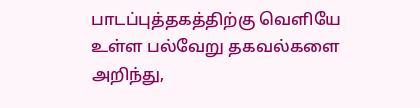பாடப்புத்தகத்திற்கு வெளியே உள்ள பல்வேறு தகவல்களை அறிந்து,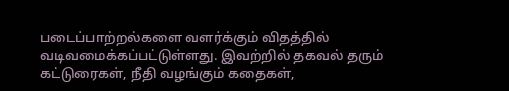படைப்பாற்றல்களை வளர்க்கும் விதத்தில் வடிவமைக்கப்பட்டுள்ளது. இவற்றில் தகவல் தரும் கட்டுரைகள், நீதி வழங்கும் கதைகள்,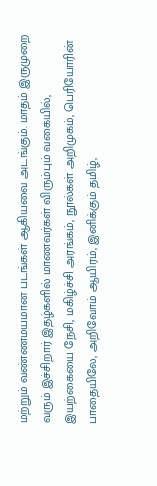மற்றும் வண்ணமயமான படங்கள் ஆகியவை அடங்கும். மாதம் இருமுறை வரும் இச்சிறார் இதழ்களில் மாணவர்கள் விரும்பும் வகையில், இயற்கையை நேசி, மகிழ்ச்சி அரங்கம், நூல்கள் அறிமுகம், பெரியோரின் பாதையிலே, அறிவோம் ஆயிரம், இனிக்கும் தமிழ்,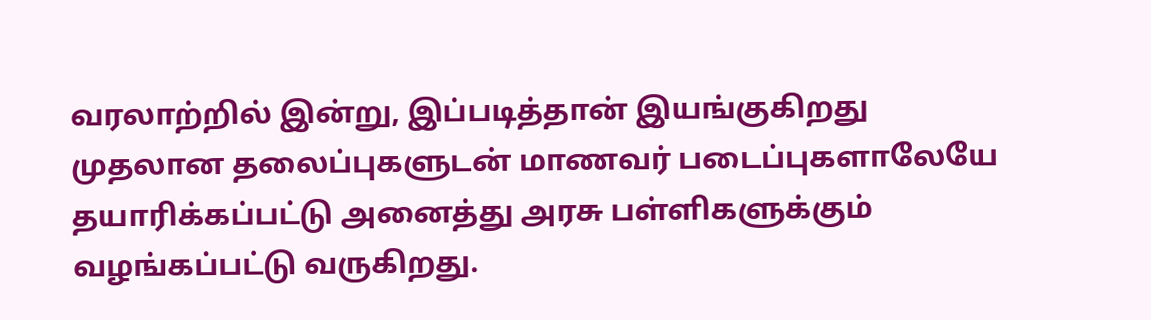வரலாற்றில் இன்று, இப்படித்தான் இயங்குகிறது முதலான தலைப்புகளுடன் மாணவர் படைப்புகளாலேயே தயாரிக்கப்பட்டு அனைத்து அரசு பள்ளிகளுக்கும் வழங்கப்பட்டு வருகிறது.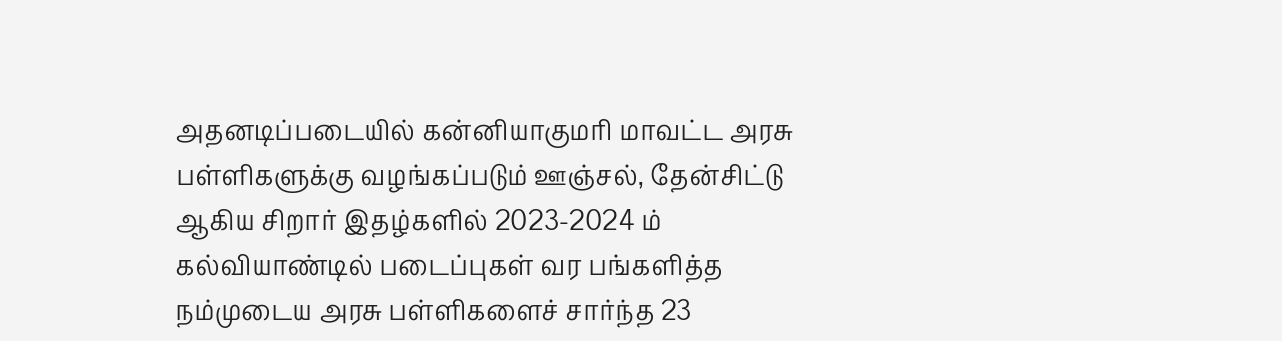அதனடிப்படையில் கன்னியாகுமரி மாவட்ட அரசு பள்ளிகளுக்கு வழங்கப்படும் ஊஞ்சல், தேன்சிட்டு ஆகிய சிறார் இதழ்களில் 2023-2024 ம் கல்வியாண்டில் படைப்புகள் வர பங்களித்த நம்முடைய அரசு பள்ளிகளைச் சார்ந்த 23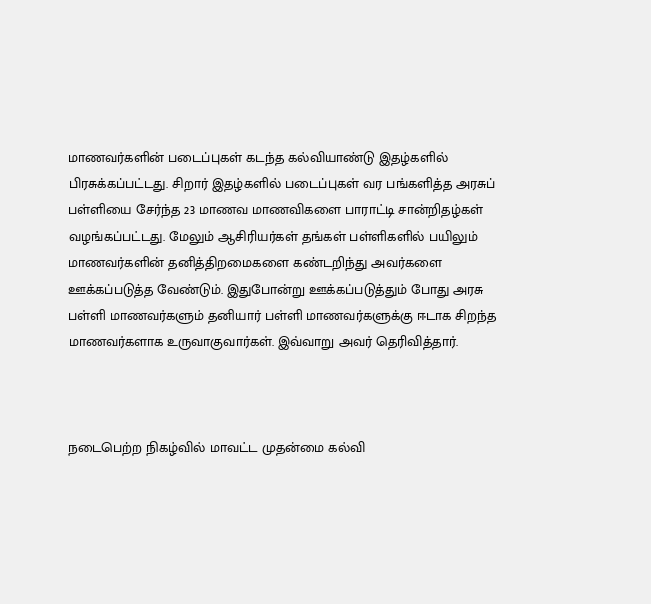மாணவர்களின் படைப்புகள் கடந்த கல்வியாண்டு இதழ்களில் பிரசுக்கப்பட்டது. சிறார் இதழ்களில் படைப்புகள் வர பங்களித்த அரசுப் பள்ளியை சேர்ந்த 23 மாணவ மாணவிகளை பாராட்டி சான்றிதழ்கள் வழங்கப்பட்டது. மேலும் ஆசிரியர்கள் தங்கள் பள்ளிகளில் பயிலும் மாணவர்களின் தனித்திறமைகளை கண்டறிந்து அவர்களை ஊக்கப்படுத்த வேண்டும். இதுபோன்று ஊக்கப்படுத்தும் போது அரசு பள்ளி மாணவர்களும் தனியார் பள்ளி மாணவர்களுக்கு ஈடாக சிறந்த மாணவர்களாக உருவாகுவார்கள். இவ்வாறு அவர் தெரிவித்தார்.



நடைபெற்ற நிகழ்வில் மாவட்ட முதன்மை கல்வி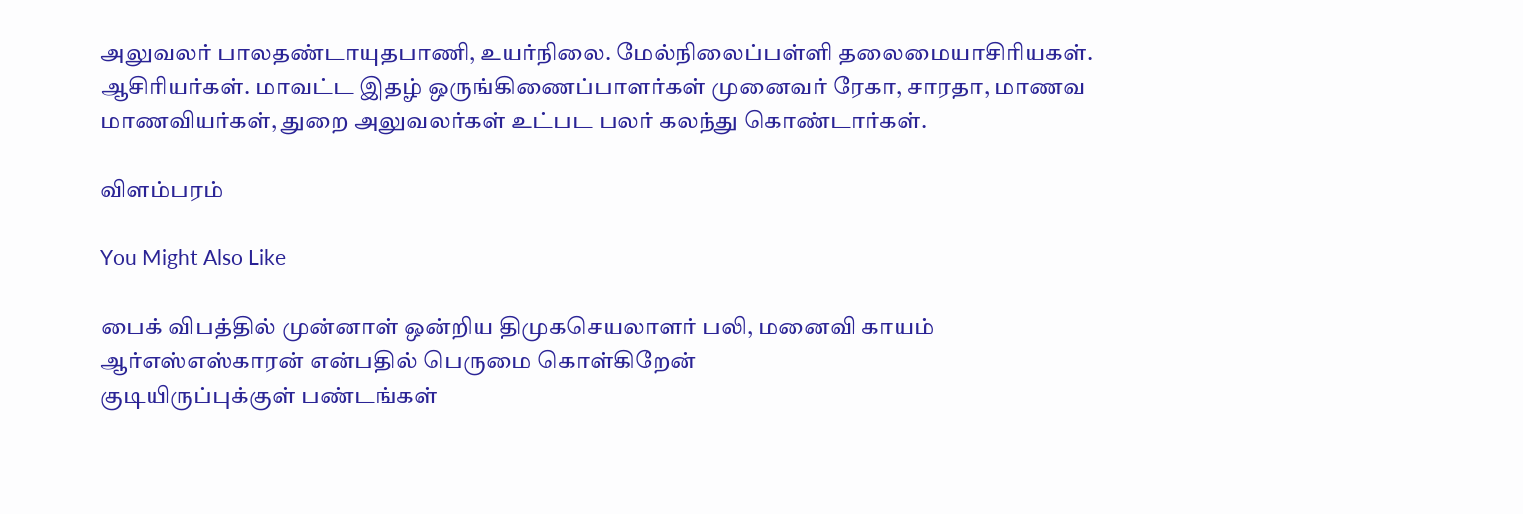அலுவலர் பாலதண்டாயுதபாணி, உயர்நிலை. மேல்நிலைப்பள்ளி தலைமையாசிரியகள். ஆசிரியர்கள். மாவட்ட இதழ் ஒருங்கிணைப்பாளர்கள் முனைவர் ரேகா, சாரதா, மாணவ மாணவியர்கள், துறை அலுவலர்கள் உட்பட பலர் கலந்து கொண்டார்கள்.

விளம்பரம்

You Might Also Like

பைக் விபத்தில் முன்னாள் ஒன்றிய திமுகசெயலாளர் பலி, மனைவி காயம்
ஆர்எஸ்எஸ்காரன் என்பதில் பெருமை கொள்கிறேன்
குடியிருப்புக்குள் பண்டங்கள்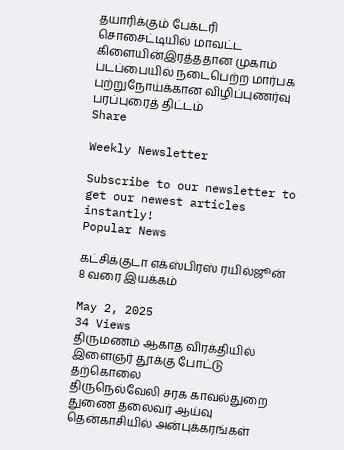தயாரிக்கும் பேக்டரி
சொசைட்டியில் மாவட்ட கிளையின்இரத்ததான முகாம்
படப்பையில் நடைபெற்ற மார்பக புற்றுநோய்க்கான விழிப்புணர்வு பரப்புரைத் திட்டம்
Share

Weekly Newsletter

Subscribe to our newsletter to get our newest articles instantly!
Popular News

கட்சிக்குடா எக்ஸ்பிரஸ் ரயில்ஜூன் 8 வரை இயக்கம்

May 2, 2025
34 Views
திருமணம் ஆகாத விரக்தியில் இளைஞர் தூக்கு போட்டு தற்கொலை
திருநெல்வேலி சரக காவல்துறை துணை தலைவர் ஆய்வு
தென்காசியில் அன்புக்கரங்கள்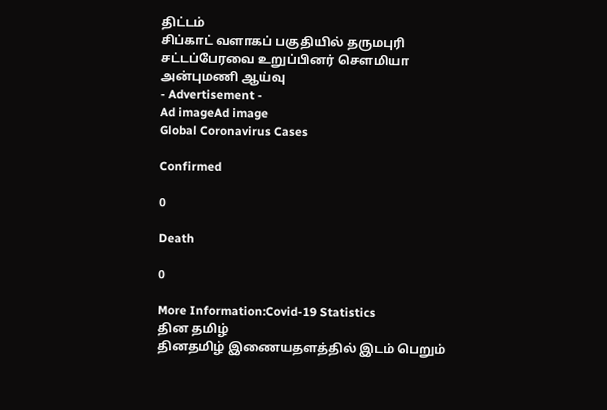திட்டம்
சிப்காட் வளாகப் பகுதியில் தருமபுரி சட்டப்பேரவை உறுப்பினர் சௌமியா அன்புமணி ஆய்வு
- Advertisement -
Ad imageAd image
Global Coronavirus Cases

Confirmed

0

Death

0

More Information:Covid-19 Statistics
தின தமிழ்
தினதமிழ் இணையதளத்தில் இடம் பெறும்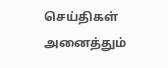செய்திகள் அனைத்தும்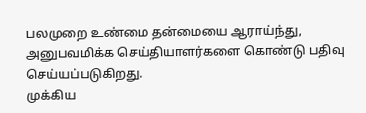பலமுறை உண்மை தன்மையை ஆராய்ந்து, அனுபவமிக்க செய்தியாளர்களை கொண்டு பதிவு செய்யப்படுகிறது.
முக்கிய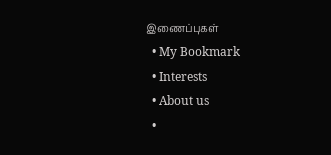இணைப்புகள்
  • My Bookmark
  • Interests
  • About us
  •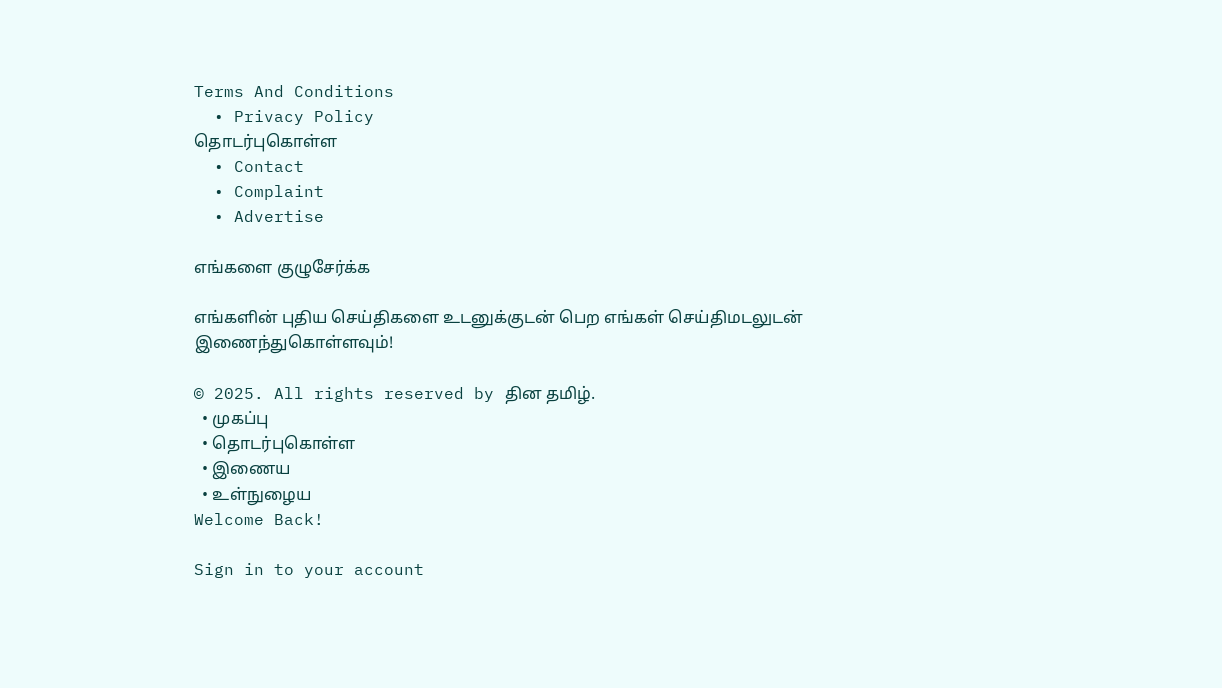Terms And Conditions
  • Privacy Policy
தொடர்புகொள்ள
  • Contact
  • Complaint
  • Advertise

எங்களை குழுசேர்க்க

எங்களின் புதிய செய்திகளை உடனுக்குடன் பெற எங்கள் செய்திமடலுடன் இணைந்துகொள்ளவும்!

© 2025. All rights reserved by தின தமிழ்.
  • முகப்பு
  • தொடர்புகொள்ள
  • இணைய
  • உள்நுழைய
Welcome Back!

Sign in to your account